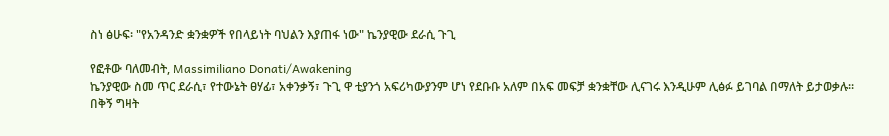ስነ ፅሁፍ፡ "የአንዳንድ ቋንቋዎች የበላይነት ባህልን እያጠፋ ነው" ኬንያዊው ደራሲ ጉጊ

የፎቶው ባለመብት, Massimiliano Donati/Awakening
ኬንያዊው ስመ ጥር ደራሲ፣ የተውኔት ፀሃፊ፣ አቀንቃኝ፣ ጉጊ ዋ ቲያንጎ አፍሪካውያንም ሆነ የደቡቡ አለም በአፍ መፍቻ ቋንቋቸው ሊናገሩ እንዲሁም ሊፅፉ ይገባል በማለት ይታወቃሉ።
በቅኝ ግዛት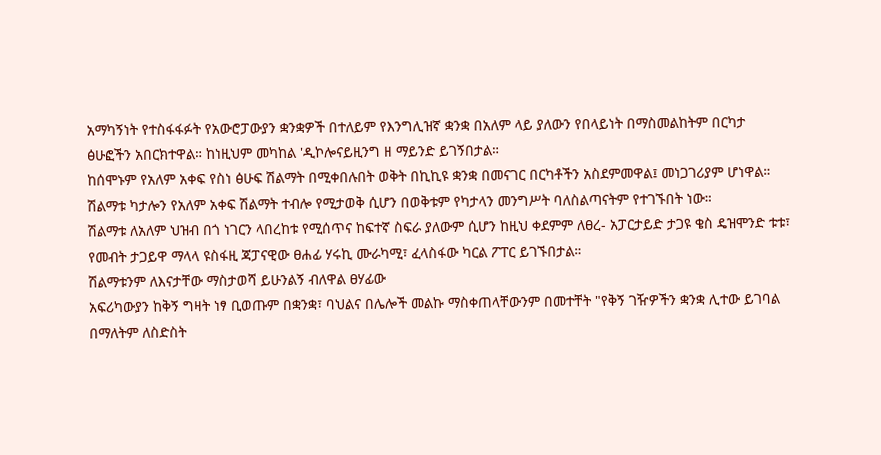አማካኝነት የተስፋፋፉት የአውሮፓውያን ቋንቋዎች በተለይም የእንግሊዝኛ ቋንቋ በአለም ላይ ያለውን የበላይነት በማስመልከትም በርካታ ፅሁፎችን አበርክተዋል። ከነዚህም መካከል 'ዲኮሎናይዚንግ ዘ ማይንድ ይገኝበታል።
ከሰሞኑም የአለም አቀፍ የስነ ፅሁፍ ሽልማት በሚቀበሉበት ወቅት በኪኪዩ ቋንቋ በመናገር በርካቶችን አስደምመዋል፤ መነጋገሪያም ሆነዋል።
ሽልማቱ ካታሎን የአለም አቀፍ ሽልማት ተብሎ የሚታወቅ ሲሆን በወቅቱም የካታላን መንግሥት ባለስልጣናትም የተገኙበት ነው።
ሽልማቱ ለአለም ህዝብ በጎ ነገርን ላበረከቱ የሚሰጥና ከፍተኛ ስፍራ ያለውም ሲሆን ከዚህ ቀደምም ለፀረ- አፓርታይድ ታጋዩ ቄስ ዴዝሞንድ ቱቱ፣ የመብት ታጋይዋ ማላላ ዩስፋዚ ጃፓናዊው ፀሐፊ ሃሩኪ ሙራካሚ፣ ፈላስፋው ካርል ፖፐር ይገኙበታል።
ሽልማቱንም ለእናታቸው ማስታወሻ ይሁንልኝ ብለዋል ፀሃፊው
አፍሪካውያን ከቅኝ ግዛት ነፃ ቢወጡም በቋንቋ፣ ባህልና በሌሎች መልኩ ማስቀጠላቸውንም በመተቸት "የቅኝ ገዥዎችን ቋንቋ ሊተው ይገባል በማለትም ለስድስት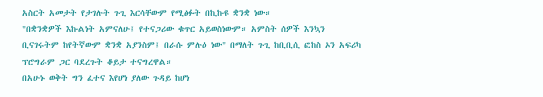አስርት አመታት የታገሉት ጉጊ እርሳቸውም የሚፅፉት በኪኩዩ ቋንቋ ነው።
"በቋንቋዎች እኩልነት አምናለሁ፤ የተናጋሪው ቁጥር አይወስነውም። አምስት ሰዎች እንኳን ቢናገሩትም ከየትኛውም ቋንቋ አያንስም፤ በራሱ ምሉዕ ነው" በማለት ጉጊ ከቢቢሲ ፎከስ ኦን አፍሪካ ፕሮግራም ጋር ባደረጉት ቆይታ ተናግረዋል።
በአሁኑ ወቅት ግን ፈተና እየሆነ ያለው ጉዳይ ከሆነ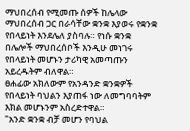ማህበረሰብ የሚመጡ ሰዎች ከሌላው ማህበረሰብ ጋር በራሳቸው ቋንቋ እያወሩ የቋንቋ የበላይነት እንደሌለ ያስባሉ። የነሱ ቋንቋ በሌሎች ማህበረሰቦች እንዲሁ መነገሩ የበላይነት መሆኑን ታሪካዊ አመጣጡን አይረዱትም ብለዋል።
ፀሐፊው አክለውም የአንዳንድ ቋንቋዎች የበላይነት ባህልን እያጠፋ ነው ለመግባባትም እክል መሆኑንም አስረድተዋል።
"አንድ ቋንቋ ብቻ መሆን የባህል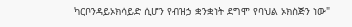ካርቦንዳይኦክሳይድ ሲሆን የብዝኃ ቋንቋነት ደግሞ የባህል ኦክስጅን ነው"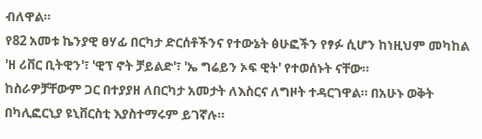ብለዋል።
የ82 አመቱ ኬንያዊ ፀሃፊ በርካታ ድርሰቶችንና የተውኔት ፅሁፎችን የፃፉ ሲሆን ከነዚህም መካከል 'ዘ ሪቨር ቢትዊን'፣ 'ዊፕ ኖት ቻይልድ'፣ 'ኤ ግሬይን ኦፍ ዊት' የተወሰኑት ናቸው።
ከስራዎቻቸውም ጋር በተያያዘ ለበርካታ አመታት ለእስርና ለግዞት ተዳርገዋል። በአሁኑ ወቅት በካሊፎርኒያ ዩኒቨርስቲ እያስተማሩም ይገኛሉ።